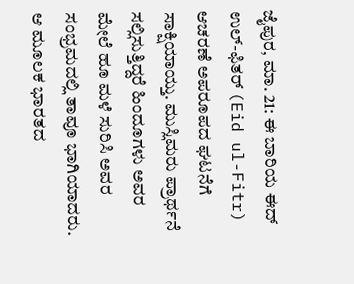ಜೈಪುರ, ಮಾ. 21: ಈ ಬಾರಿಯ ಈದ್ ಉಲ್-ಫಿತರ್ (Eid ul-Fitr) ಆಚರಣೆ ಅಪರೂಪದ ಘಟನೆಗೆ ಸಾಕ್ಷಿಯಾಯ್ತು. ಮುಸ್ಲಿಮರು ಪ್ರಾರ್ಥನೆ ಸಲ್ಲಿಸುತ್ತಿದ್ದರೆ ಹಿಂದೂಗಳು ಅವರ ಮೇಲೆ ಹೂ ಮಳೆ ಸುರಿಸಿ ಅವರ ಸಂಭ್ರಮದಲ್ಲಿ ತಾವೂ ಭಾಗಿಯಾದರು. ಆ ಮೂಲಕ ಭಾರತದ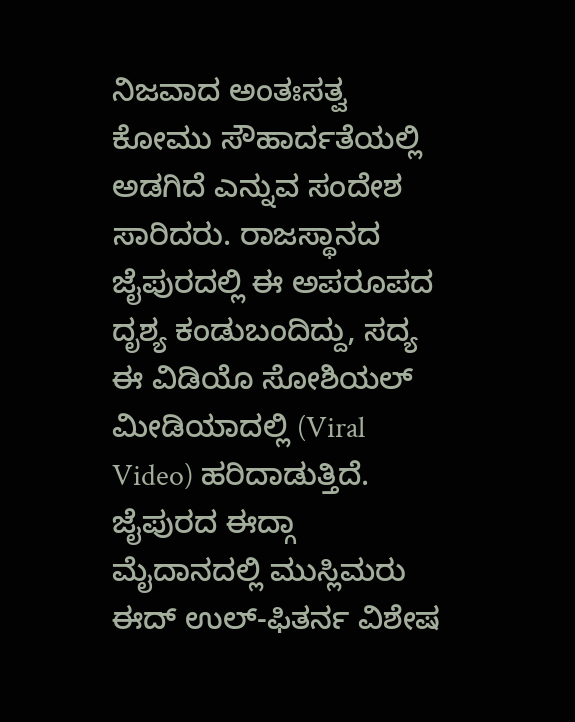ನಿಜವಾದ ಅಂತಃಸತ್ವ ಕೋಮು ಸೌಹಾರ್ದತೆಯಲ್ಲಿ ಅಡಗಿದೆ ಎನ್ನುವ ಸಂದೇಶ ಸಾರಿದರು. ರಾಜಸ್ಥಾನದ ಜೈಪುರದಲ್ಲಿ ಈ ಅಪರೂಪದ ದೃಶ್ಯ ಕಂಡುಬಂದಿದ್ದು, ಸದ್ಯ ಈ ವಿಡಿಯೊ ಸೋಶಿಯಲ್ ಮೀಡಿಯಾದಲ್ಲಿ (Viral Video) ಹರಿದಾಡುತ್ತಿದೆ.
ಜೈಪುರದ ಈದ್ಗಾ ಮೈದಾನದಲ್ಲಿ ಮುಸ್ಲಿಮರು ಈದ್ ಉಲ್-ಫಿತರ್ನ ವಿಶೇಷ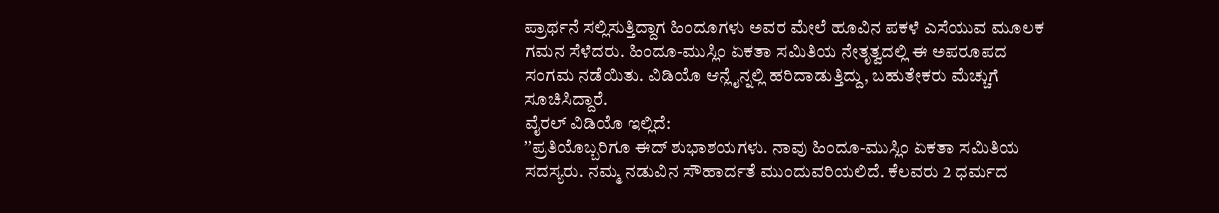ಪ್ರಾರ್ಥನೆ ಸಲ್ಲಿಸುತ್ತಿದ್ದಾಗ ಹಿಂದೂಗಳು ಅವರ ಮೇಲೆ ಹೂವಿನ ಪಕಳೆ ಎಸೆಯುವ ಮೂಲಕ ಗಮನ ಸೆಳೆದರು. ಹಿಂದೂ-ಮುಸ್ಲಿಂ ಏಕತಾ ಸಮಿತಿಯ ನೇತೃತ್ವದಲ್ಲಿ ಈ ಅಪರೂಪದ ಸಂಗಮ ನಡೆಯಿತು. ವಿಡಿಯೊ ಆನ್ಲೈನ್ನಲ್ಲಿ ಹರಿದಾಡುತ್ತಿದ್ದು, ಬಹುತೇಕರು ಮೆಚ್ಚುಗೆ ಸೂಚಿಸಿದ್ದಾರೆ.
ವೈರಲ್ ವಿಡಿಯೊ ಇಲ್ಲಿದೆ:
ʼʼಪ್ರತಿಯೊಬ್ಬರಿಗೂ ಈದ್ ಶುಭಾಶಯಗಳು. ನಾವು ಹಿಂದೂ-ಮುಸ್ಲಿಂ ಏಕತಾ ಸಮಿತಿಯ ಸದಸ್ಯರು. ನಮ್ಮ ನಡುವಿನ ಸೌಹಾರ್ದತೆ ಮುಂದುವರಿಯಲಿದೆ. ಕೆಲವರು 2 ಧರ್ಮದ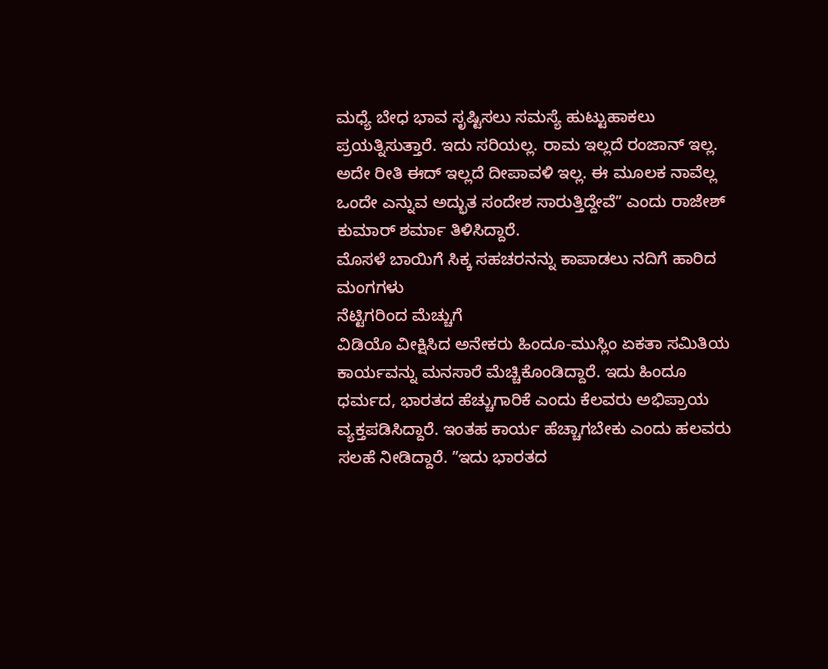ಮಧ್ಯೆ ಬೇಧ ಭಾವ ಸೃಷ್ಟಿಸಲು ಸಮಸ್ಯೆ ಹುಟ್ಟುಹಾಕಲು ಪ್ರಯತ್ನಿಸುತ್ತಾರೆ. ಇದು ಸರಿಯಲ್ಲ. ರಾಮ ಇಲ್ಲದೆ ರಂಜಾನ್ ಇಲ್ಲ. ಅದೇ ರೀತಿ ಈದ್ ಇಲ್ಲದೆ ದೀಪಾವಳಿ ಇಲ್ಲ. ಈ ಮೂಲಕ ನಾವೆಲ್ಲ ಒಂದೇ ಎನ್ನುವ ಅದ್ಭುತ ಸಂದೇಶ ಸಾರುತ್ತಿದ್ದೇವೆʼʼ ಎಂದು ರಾಜೇಶ್ ಕುಮಾರ್ ಶರ್ಮಾ ತಿಳಿಸಿದ್ದಾರೆ.
ಮೊಸಳೆ ಬಾಯಿಗೆ ಸಿಕ್ಕ ಸಹಚರನನ್ನು ಕಾಪಾಡಲು ನದಿಗೆ ಹಾರಿದ ಮಂಗಗಳು
ನೆಟ್ಟಿಗರಿಂದ ಮೆಚ್ಚುಗೆ
ವಿಡಿಯೊ ವೀಕ್ಷಿಸಿದ ಅನೇಕರು ಹಿಂದೂ-ಮುಸ್ಲಿಂ ಏಕತಾ ಸಮಿತಿಯ ಕಾರ್ಯವನ್ನು ಮನಸಾರೆ ಮೆಚ್ಚಿಕೊಂಡಿದ್ದಾರೆ. ಇದು ಹಿಂದೂ ಧರ್ಮದ, ಭಾರತದ ಹೆಚ್ಚುಗಾರಿಕೆ ಎಂದು ಕೆಲವರು ಅಭಿಪ್ರಾಯ ವ್ಯಕ್ತಪಡಿಸಿದ್ದಾರೆ. ಇಂತಹ ಕಾರ್ಯ ಹೆಚ್ಚಾಗಬೇಕು ಎಂದು ಹಲವರು ಸಲಹೆ ನೀಡಿದ್ದಾರೆ. ʼʼಇದು ಭಾರತದ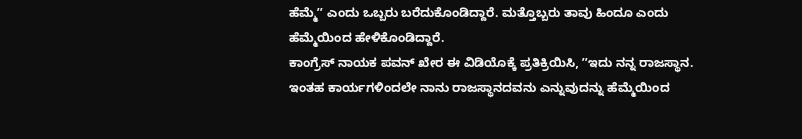ಹೆಮ್ಮೆʼʼ ಎಂದು ಒಬ್ಬರು ಬರೆದುಕೊಂಡಿದ್ದಾರೆ. ಮತ್ತೊಬ್ಬರು ತಾವು ಹಿಂದೂ ಎಂದು ಹೆಮ್ಮೆಯಿಂದ ಹೇಳಿಕೊಂಡಿದ್ದಾರೆ.
ಕಾಂಗ್ರೆಸ್ ನಾಯಕ ಪವನ್ ಖೇರ ಈ ವಿಡಿಯೊಕ್ಕೆ ಪ್ರತಿಕ್ರಿಯಿಸಿ, ʼʼಇದು ನನ್ನ ರಾಜಸ್ಥಾನ. ಇಂತಹ ಕಾರ್ಯಗಳಿಂದಲೇ ನಾನು ರಾಜಸ್ಥಾನದವನು ಎನ್ನುವುದನ್ನು ಹೆಮ್ಮೆಯಿಂದ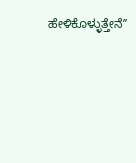ಹೇಳಿಕೊಳ್ಳುತ್ತೇನೆʼʼ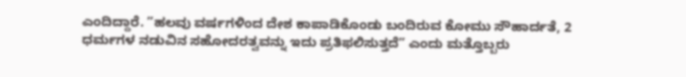ಎಂದಿದ್ದಾರೆ. ʼʼಹಲವು ವರ್ಷಗಳಿಂದ ದೇಶ ಕಾಪಾಡಿಕೊಂಡು ಬಂದಿರುವ ಕೋಮು ಸೌಹಾರ್ದತೆ, 2 ಧರ್ಮಗಳ ನಡುವಿನ ಸಹೋದರತ್ವವನ್ನು ಇದು ಪ್ರತಿಫಲಿಸುತ್ತದೆʼʼ ಎಂದು ಮತ್ತೊಬ್ಬರು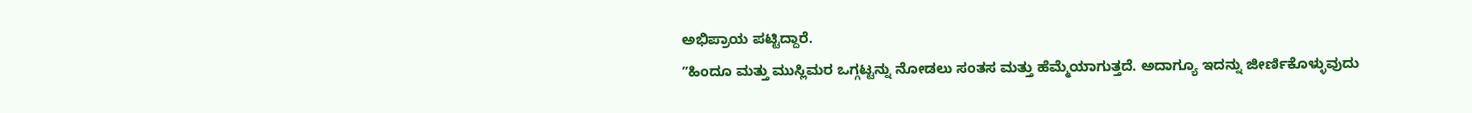ಅಭಿಪ್ರಾಯ ಪಟ್ಟಿದ್ದಾರೆ.
ʼʼಹಿಂದೂ ಮತ್ತು ಮುಸ್ಲಿಮರ ಒಗ್ಗಟ್ಟನ್ನು ನೋಡಲು ಸಂತಸ ಮತ್ತು ಹೆಮ್ಮೆಯಾಗುತ್ತದೆ. ಅದಾಗ್ಯೂ ಇದನ್ನು ಜೀರ್ಣಿಕೊಳ್ಳುವುದು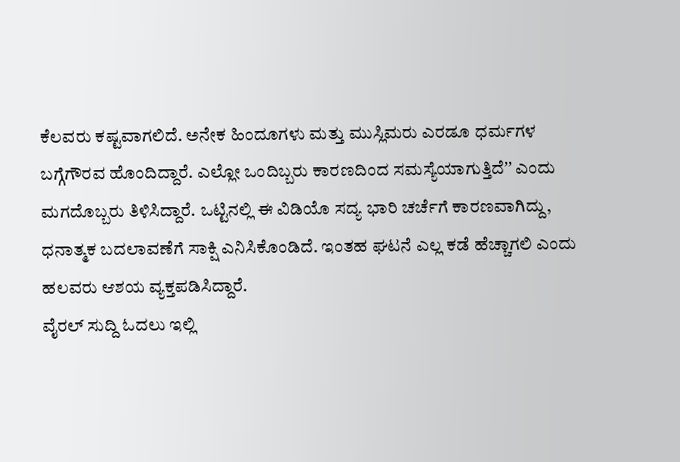ಕೆಲವರು ಕಷ್ಟವಾಗಲಿದೆ. ಅನೇಕ ಹಿಂದೂಗಳು ಮತ್ತು ಮುಸ್ಲಿಮರು ಎರಡೂ ಧರ್ಮಗಳ ಬಗ್ಗೆಗೌರವ ಹೊಂದಿದ್ದಾರೆ. ಎಲ್ಲೋ ಒಂದಿಬ್ಬರು ಕಾರಣದಿಂದ ಸಮಸ್ಯೆಯಾಗುತ್ತಿದೆʼʼ ಎಂದು ಮಗದೊಬ್ಬರು ತಿಳಿಸಿದ್ದಾರೆ. ಒಟ್ಟಿನಲ್ಲಿ ಈ ವಿಡಿಯೊ ಸದ್ಯ ಭಾರಿ ಚರ್ಚೆಗೆ ಕಾರಣವಾಗಿದ್ದು, ಧನಾತ್ಮಕ ಬದಲಾವಣೆಗೆ ಸಾಕ್ಷಿ ಎನಿಸಿಕೊಂಡಿದೆ. ಇಂತಹ ಘಟನೆ ಎಲ್ಲ ಕಡೆ ಹೆಚ್ಚಾಗಲಿ ಎಂದು ಹಲವರು ಆಶಯ ವ್ಯಕ್ತಪಡಿಸಿದ್ದಾರೆ.
ವೈರಲ್ ಸುದ್ದಿ ಓದಲು ಇಲ್ಲಿ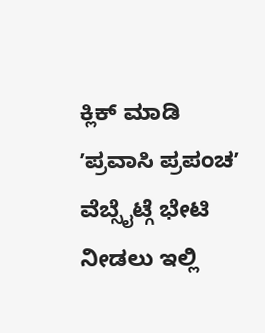ಕ್ಲಿಕ್ ಮಾಡಿ
ʼಪ್ರವಾಸಿ ಪ್ರಪಂಚʼ ವೆಬ್ಸೈಟ್ಗೆ ಭೇಟಿ ನೀಡಲು ಇಲ್ಲಿ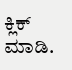ಕ್ಲಿಕ್ ಮಾಡಿ.